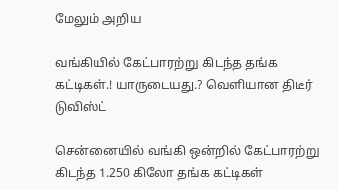மேலும் அறிய

வங்கியில் கேட்பாரற்று கிடந்த தங்க கட்டிகள்.! யாருடையது.? வெளியான திடீர் டுவிஸ்ட்

சென்னையில் வங்கி ஒன்றில் கேட்பாரற்று கிடந்த 1.250 கிலோ தங்க கட்டிகள்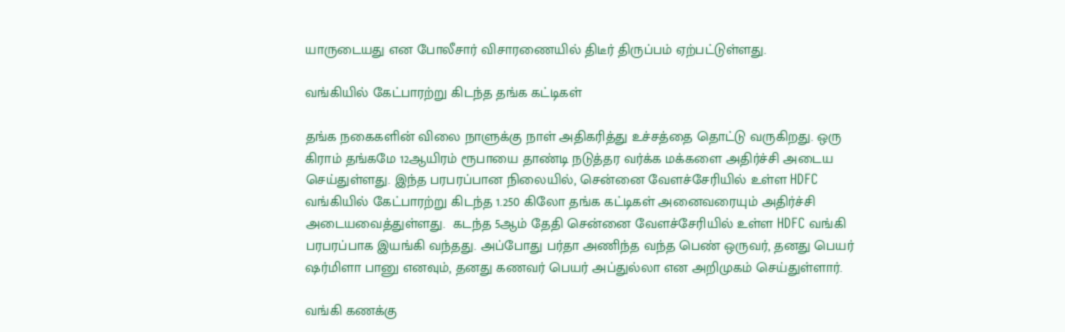யாருடையது என போலீசார் விசாரணையில் திடீர் திருப்பம் ஏற்பட்டுள்ளது.

வங்கியில் கேட்பாரற்று கிடந்த தங்க கட்டிகள்

தங்க நகைகளின் விலை நாளுக்கு நாள் அதிகரித்து உச்சத்தை தொட்டு வருகிறது. ஒரு கிராம் தங்கமே 12ஆயிரம் ரூபாயை தாண்டி நடுத்தர வர்க்க மக்களை அதிர்ச்சி அடைய செய்துள்ளது. இந்த பரபரப்பான நிலையில், சென்னை வேளச்சேரியில் உள்ள HDFC வங்கியில் கேட்பாரற்று கிடந்த 1.250 கிலோ தங்க கட்டிகள் அனைவரையும் அதிர்ச்சி அடையவைத்துள்ளது.  கடந்த 5ஆம் தேதி சென்னை வேளச்சேரியில் உள்ள HDFC வங்கி பரபரப்பாக இயங்கி வந்தது. அப்போது பர்தா அணிந்த வந்த பெண் ஒருவர், தனது பெயர் ஷர்மிளா பானு எனவும், தனது கணவர் பெயர் அப்துல்லா என அறிமுகம் செய்துள்ளார்.

வங்கி கணக்கு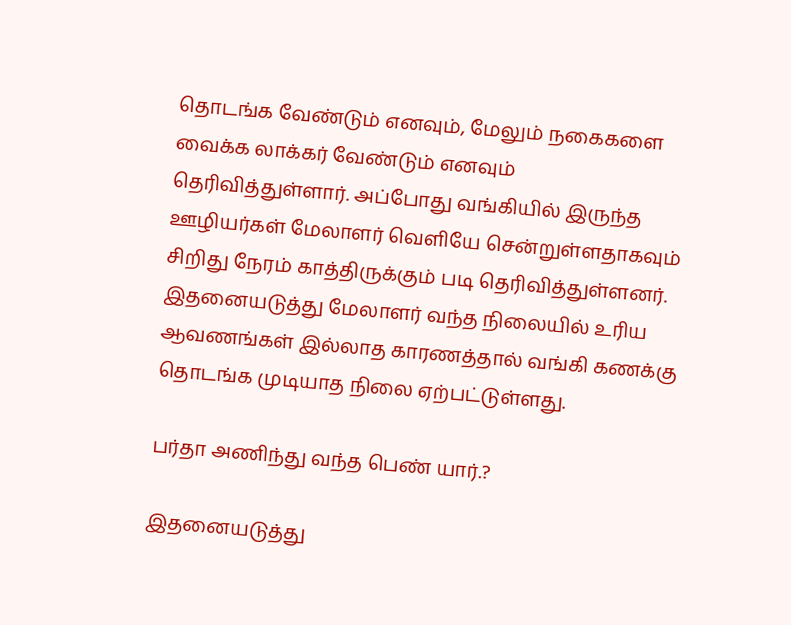தொடங்க வேண்டும் எனவும், மேலும் நகைகளை வைக்க லாக்கர் வேண்டும் எனவும் தெரிவித்துள்ளார். அப்போது வங்கியில் இருந்த ஊழியர்கள் மேலாளர் வெளியே சென்றுள்ளதாகவும் சிறிது நேரம் காத்திருக்கும் படி தெரிவித்துள்ளனர். இதனையடுத்து மேலாளர் வந்த நிலையில் உரிய ஆவணங்கள் இல்லாத காரணத்தால் வங்கி கணக்கு தொடங்க முடியாத நிலை ஏற்பட்டுள்ளது.

பர்தா அணிந்து வந்த பெண் யார்.?

இதனையடுத்து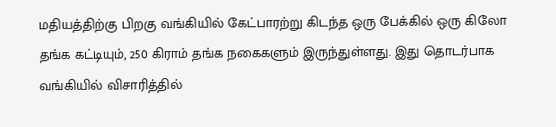மதியத்திற்கு பிறகு வங்கியில் கேட்பாரற்று கிடந்த ஒரு பேக்கில் ஒரு கிலோ தங்க கட்டியும், 250 கிராம் தங்க நகைகளும் இருந்துள்ளது. இது தொடர்பாக வங்கியில் விசாரித்தில்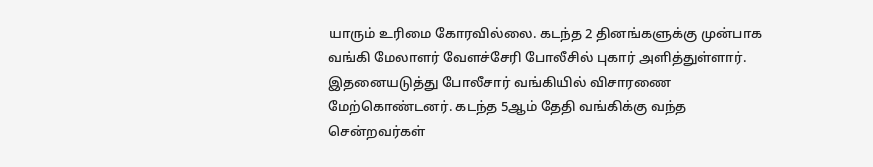யாரும் உரிமை கோரவில்லை. கடந்த 2 தினங்களுக்கு முன்பாக வங்கி மேலாளர் வேளச்சேரி போலீசில் புகார் அளித்துள்ளார். இதனையடுத்து போலீசார் வங்கியில் விசாரணை மேற்கொண்டனர். கடந்த 5ஆம் தேதி வங்கிக்கு வந்த சென்றவர்கள்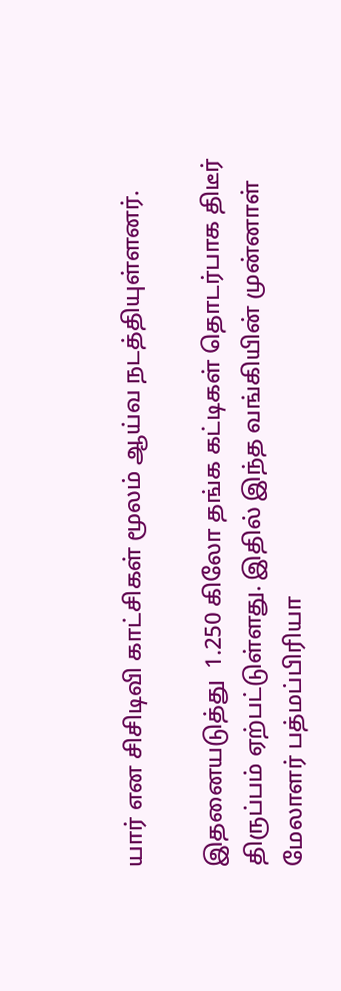யார் என சிசிடிவி காட்சிகள் மூலம் ஆய்வ நடத்தியுள்ளனர்.

இதனையடுத்து  1.250 கிலோ தங்க கட்டிகள் தொடர்பாக திடீர் திருப்பம் ஏற்பட்டுள்ளது. இதில் இந்த வங்கியின் முன்னாள் மேலாளர் பத்மப்பிரியா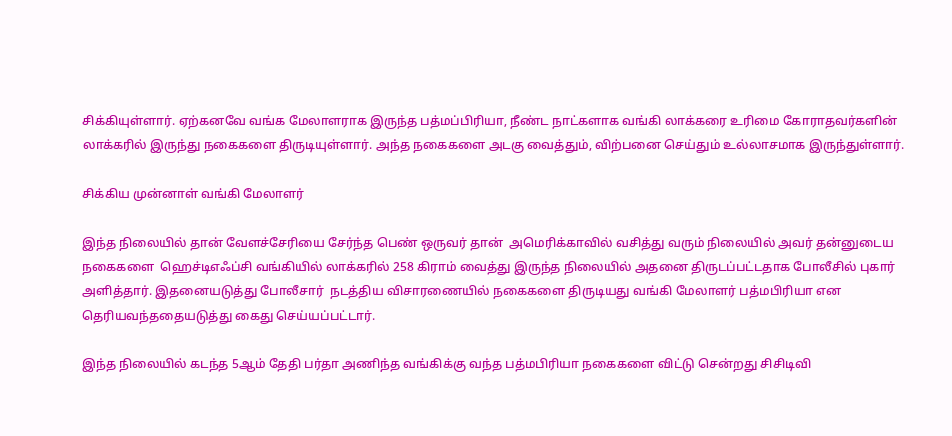சிக்கியுள்ளார். ஏற்கனவே வங்க மேலாளராக இருந்த பத்மப்பிரியா, நீண்ட நாட்களாக வங்கி லாக்கரை உரிமை கோராதவர்களின் லாக்கரில் இருந்து நகைகளை திருடியுள்ளார். அந்த நகைகளை அடகு வைத்தும், விற்பனை செய்தும் உல்லாசமாக இருந்துள்ளார்.

சிக்கிய முன்னாள் வங்கி மேலாளர்

இந்த நிலையில் தான் வேளச்சேரியை சேர்ந்த பெண் ஒருவர் தான்  அமெரிக்காவில் வசித்து வரும் நிலையில் அவர் தன்னுடைய நகைகளை  ஹெச்டிஎஃப்சி வங்கியில் லாக்கரில் 258 கிராம் வைத்து இருந்த நிலையில் அதனை திருடப்பட்டதாக போலீசில் புகார் அளித்தார். இதனையடுத்து போலீசார்  நடத்திய விசாரணையில் நகைகளை திருடியது வங்கி மேலாளர் பத்மபிரியா என தெரியவந்ததையடுத்து கைது செய்யப்பட்டார்.

இந்த நிலையில் கடந்த 5ஆம் தேதி பர்தா அணிந்த வங்கிக்கு வந்த பத்மபிரியா நகைகளை விட்டு சென்றது சிசிடிவி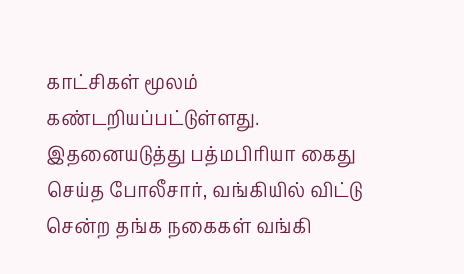காட்சிகள் மூலம் கண்டறியப்பட்டுள்ளது. இதனையடுத்து பத்மபிரியா கைது செய்த போலீசார், வங்கியில் விட்டு சென்ற தங்க நகைகள் வங்கி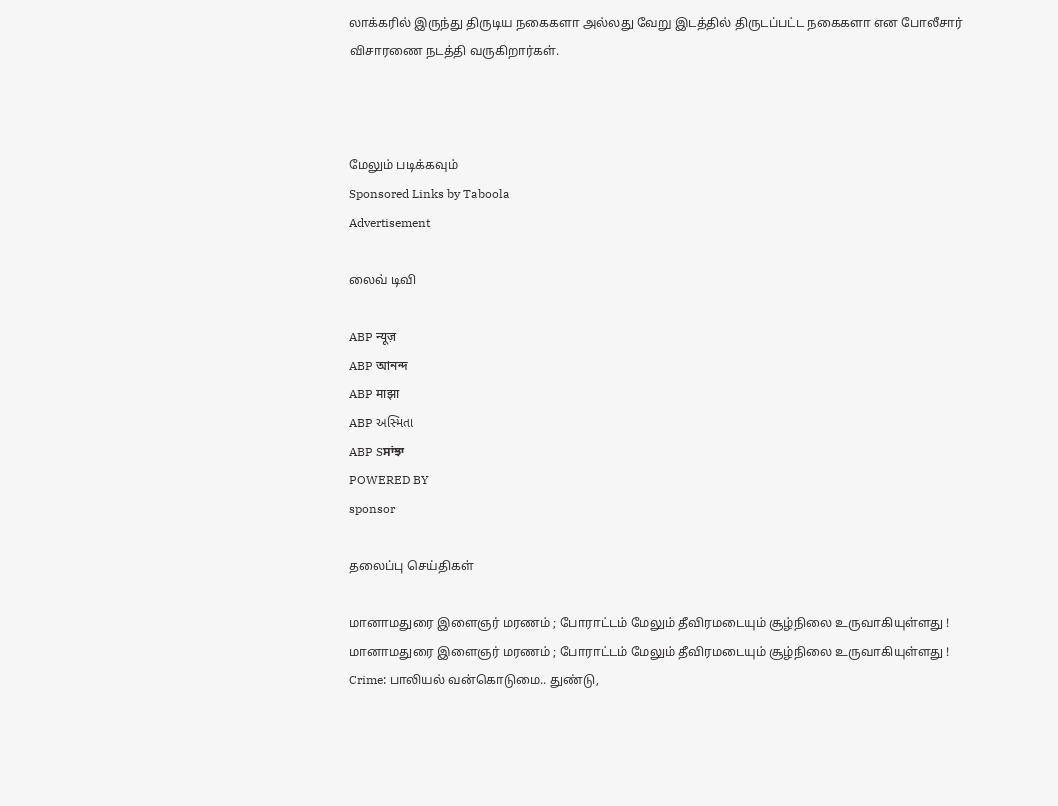லாக்கரில் இருந்து திருடிய நகைகளா அல்லது வேறு இடத்தில் திருடப்பட்ட நகைகளா என போலீசார் விசாரணை நடத்தி வருகிறார்கள்.



மேலும் படிக்கவும்
Sponsored Links by Taboola
Advertisement

லைவ் டிவி

ABP न्यूज़
ABP আনন্দ
ABP माझा
ABP અસ્મિતા
ABP Sਸਾਂਝਾ
POWERED BY
sponsor

தலைப்பு செய்திகள்

மானாமதுரை இளைஞர் மரணம் ; போராட்டம் மேலும் தீவிரமடையும் சூழ்நிலை உருவாகியுள்ளது !
மானாமதுரை இளைஞர் மரணம் ; போராட்டம் மேலும் தீவிரமடையும் சூழ்நிலை உருவாகியுள்ளது !
Crime: பாலியல் வன்கொடுமை.. துண்டு,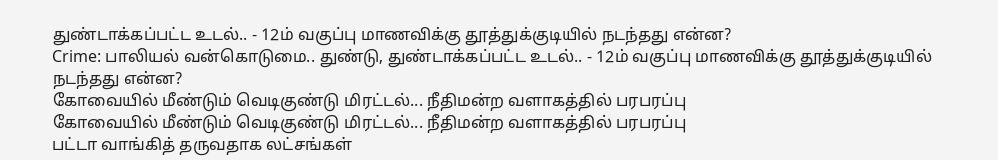துண்டாக்கப்பட்ட உடல்.. - 12ம் வகுப்பு மாணவிக்கு தூத்துக்குடியில் நடந்தது என்ன?
Crime: பாலியல் வன்கொடுமை.. துண்டு, துண்டாக்கப்பட்ட உடல்.. - 12ம் வகுப்பு மாணவிக்கு தூத்துக்குடியில் நடந்தது என்ன?
கோவையில் மீண்டும் வெடிகுண்டு மிரட்டல்... நீதிமன்ற வளாகத்தில் பரபரப்பு
கோவையில் மீண்டும் வெடிகுண்டு மிரட்டல்... நீதிமன்ற வளாகத்தில் பரபரப்பு
பட்டா வாங்கித் தருவதாக லட்சங்கள்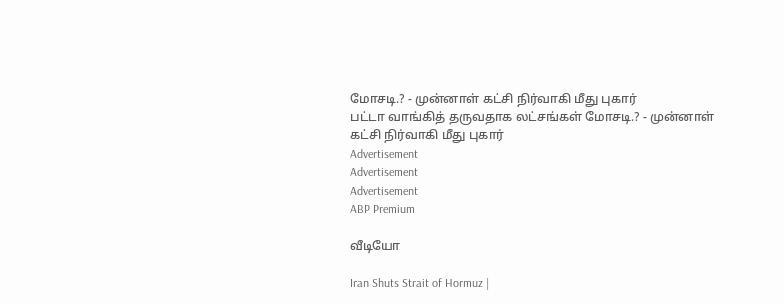மோசடி.? - முன்னாள் கட்சி நிர்வாகி மீது புகார்
பட்டா வாங்கித் தருவதாக லட்சங்கள் மோசடி.? - முன்னாள் கட்சி நிர்வாகி மீது புகார்
Advertisement
Advertisement
Advertisement
ABP Premium

வீடியோ

Iran Shuts Strait of Hormuz |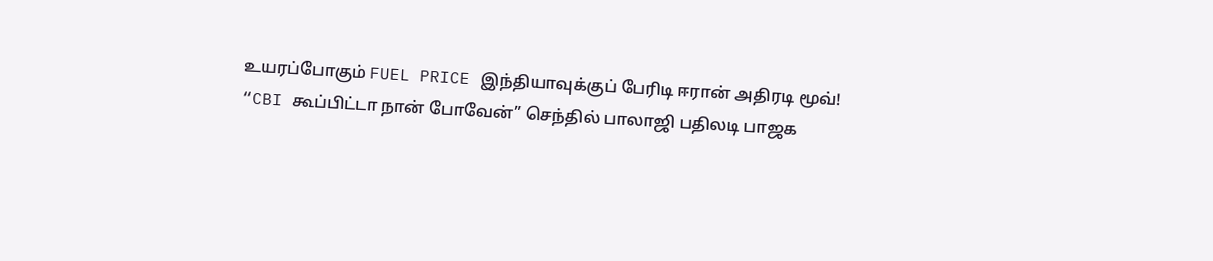உயரப்போகும் FUEL PRICE இந்தியாவுக்குப் பேரிடி ஈரான் அதிரடி மூவ்!
“CBI கூப்பிட்டா நான் போவேன்” செந்தில் பாலாஜி பதிலடி பாஜக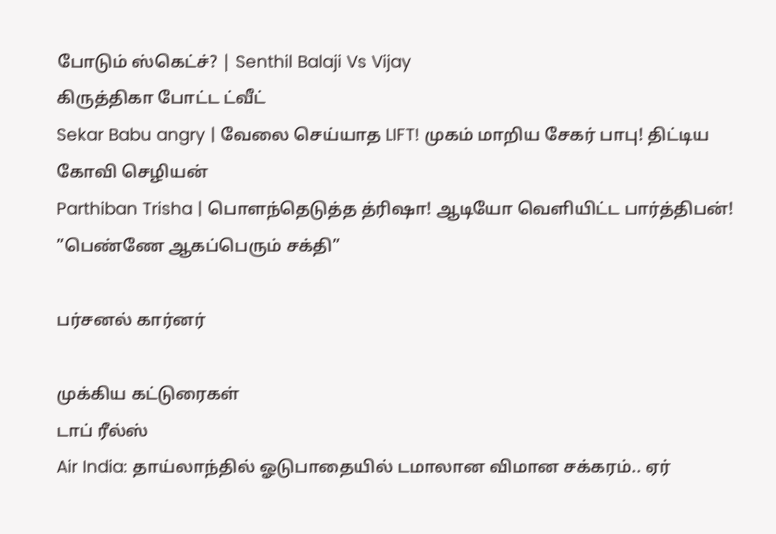போடும் ஸ்கெட்ச்? | Senthil Balaji Vs Vijay
கிருத்திகா போட்ட ட்வீட்
Sekar Babu angry | வேலை செய்யாத LIFT! முகம் மாறிய சேகர் பாபு! திட்டிய கோவி செழியன்
Parthiban Trisha | பொளந்தெடுத்த த்ரிஷா! ஆடியோ வெளியிட்ட பார்த்திபன்! ”பெண்ணே ஆகப்பெரும் சக்தி”

பர்சனல் கார்னர்

முக்கிய கட்டுரைகள்
டாப் ரீல்ஸ்
Air India: தாய்லாந்தில் ஓடுபாதையில் டமாலான விமான சக்கரம்.. ஏர்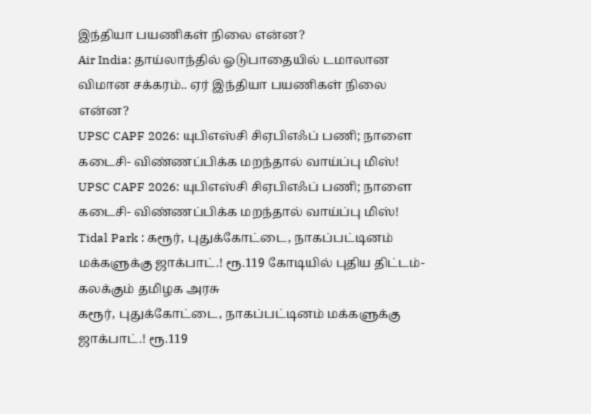இந்தியா பயணிகள் நிலை என்ன?
Air India: தாய்லாந்தில் ஓடுபாதையில் டமாலான விமான சக்கரம்.. ஏர் இந்தியா பயணிகள் நிலை என்ன?
UPSC CAPF 2026: யுபிஎஸ்சி சிஏபிஎஃப் பணி; நாளை கடைசி- விண்ணப்பிக்க மறந்தால் வாய்ப்பு மிஸ்!
UPSC CAPF 2026: யுபிஎஸ்சி சிஏபிஎஃப் பணி; நாளை கடைசி- விண்ணப்பிக்க மறந்தால் வாய்ப்பு மிஸ்!
Tidal Park : கரூர், புதுக்கோட்டை, நாகப்பட்டினம் மக்களுக்கு ஜாக்பாட்.! ரூ.119 கோடியில் புதிய திட்டம்- கலக்கும் தமிழக அரசு
கரூர், புதுக்கோட்டை, நாகப்பட்டினம் மக்களுக்கு ஜாக்பாட்.! ரூ.119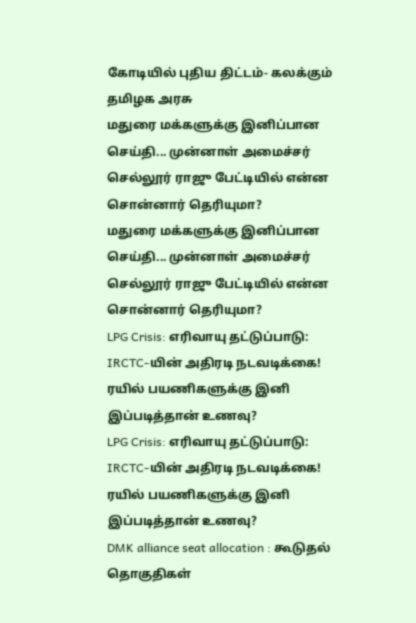கோடியில் புதிய திட்டம்- கலக்கும் தமிழக அரசு
மதுரை மக்களுக்கு இனிப்பான செய்தி... முன்னாள் அமைச்சர் செல்லூர் ராஜு பேட்டியில் என்ன சொன்னார் தெரியுமா?
மதுரை மக்களுக்கு இனிப்பான செய்தி... முன்னாள் அமைச்சர் செல்லூர் ராஜு பேட்டியில் என்ன சொன்னார் தெரியுமா?
LPG Crisis: எரிவாயு தட்டுப்பாடு: IRCTC-யின் அதிரடி நடவடிக்கை! ரயில் பயணிகளுக்கு இனி இப்படித்தான் உணவு?
LPG Crisis: எரிவாயு தட்டுப்பாடு: IRCTC-யின் அதிரடி நடவடிக்கை! ரயில் பயணிகளுக்கு இனி இப்படித்தான் உணவு?
DMK alliance seat allocation : கூடுதல் தொகுதிகள்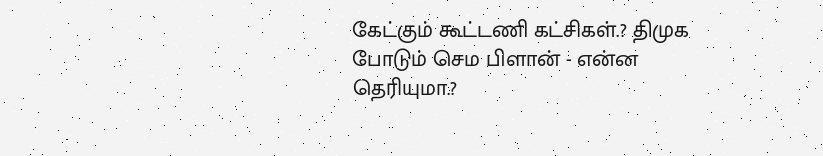கேட்கும் கூட்டணி கட்சிகள்.? திமுக போடும் செம பிளான் - என்ன தெரியுமா.?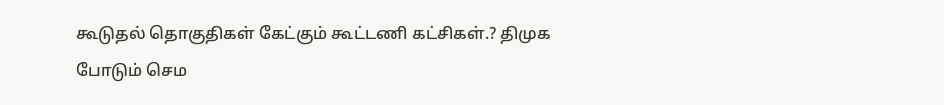கூடுதல் தொகுதிகள் கேட்கும் கூட்டணி கட்சிகள்.? திமுக போடும் செம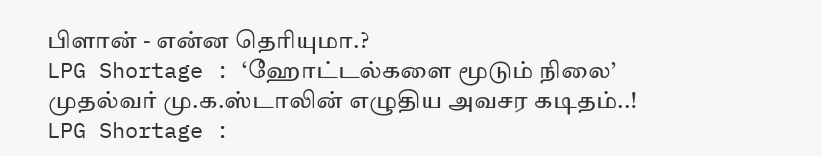பிளான் - என்ன தெரியுமா.?
LPG Shortage : ‘ஹோட்டல்களை மூடும் நிலை’ முதல்வர் மு.க.ஸ்டாலின் எழுதிய அவசர கடிதம்..!
LPG Shortage :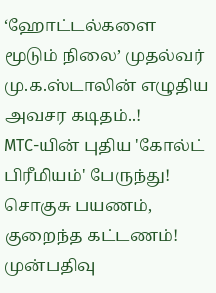‘ஹோட்டல்களை மூடும் நிலை’ முதல்வர் மு.க.ஸ்டாலின் எழுதிய அவசர கடிதம்..!
MTC-யின் புதிய 'கோல்ட் பிரீமியம்' பேருந்து! சொகுசு பயணம், குறைந்த கட்டணம்! முன்பதிவு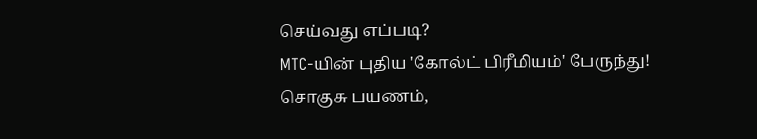செய்வது எப்படி?
MTC-யின் புதிய 'கோல்ட் பிரீமியம்' பேருந்து! சொகுசு பயணம்,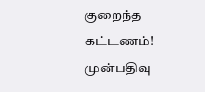குறைந்த கட்டணம்! முன்பதிவு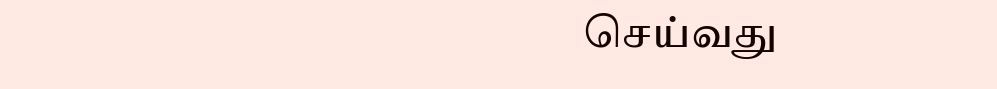செய்வது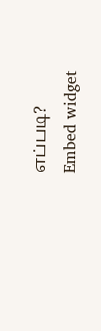எப்படி?
Embed widget